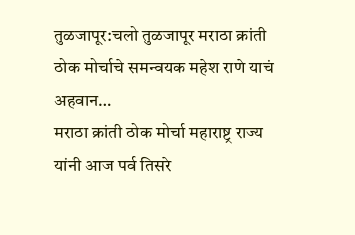तुळजापूर:चलो तुळजापूर मराठा क्रांती ठोक मोर्चाचे समन्वयक महेश राणे याचं अहवान…
मराठा क्रांती ठोक मोर्चा महाराष्ट्र राज्य यांनी आज पर्व तिसरे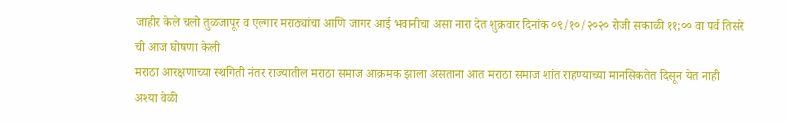जाहीर केले चलो तुळजापूर व एल्गार मराठ्यांचा आणि जागर आई भवानीचा असा नारा देत शुक्रवार दिनांक ०९/१०/२०२० रोजी सकाळी ११;०० वा पर्व तिसरे ची आज घोषणा केली
मराठा आरक्षणाच्या स्थगिती नंतर राज्यातील मराठा समाज आक्रमक झाला असताना आत मराठा समाज शांत राहण्याच्या मानसिकतेत दिसून येत नाही अश्या वेळी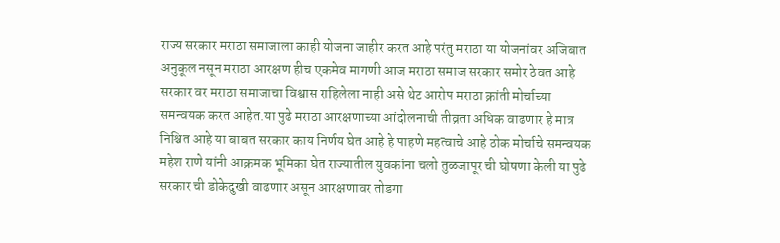राज्य सरकार मराठा समाजाला काही योजना जाहीर करत आहे परंतु मराठा या योजनांवर अजिबात अनुकूल नसून मराठा आरक्षण हीच एकमेव मागणी आज मराठा समाज सरकार समोर ठेवत आहे सरकार वर मराठा समाजाचा विश्वास राहिलेला नाही असे थेट आरोप मराठा क्रांती मोर्चाच्या समन्वयक करत आहेत.या पुढे मराठा आरक्षणाच्या आंदोलनाची तीव्रता अधिक वाढणार हे मात्र निश्चित आहे या बाबत सरकार काय निर्णय घेत आहे हे पाहणे महत्वाचे आहे ठोक मोर्चाचे समन्वयक महेश राणे यांनी आक्रमक भूमिका घेत राज्यातील युवकांना चलो तुळजापूर ची घोषणा केली या पुढे सरकार ची डोकेदुखी वाढणार असून आरक्षणावर तोडगा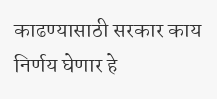काढण्यासाठी सरकार काय निर्णय घेणार हे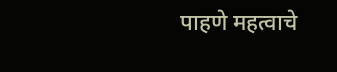पाहणे महत्वाचे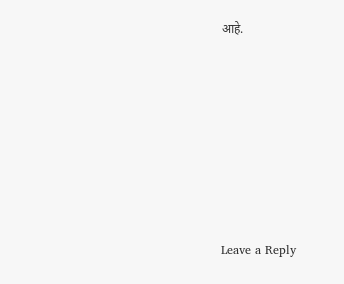आहे.












Leave a Reply